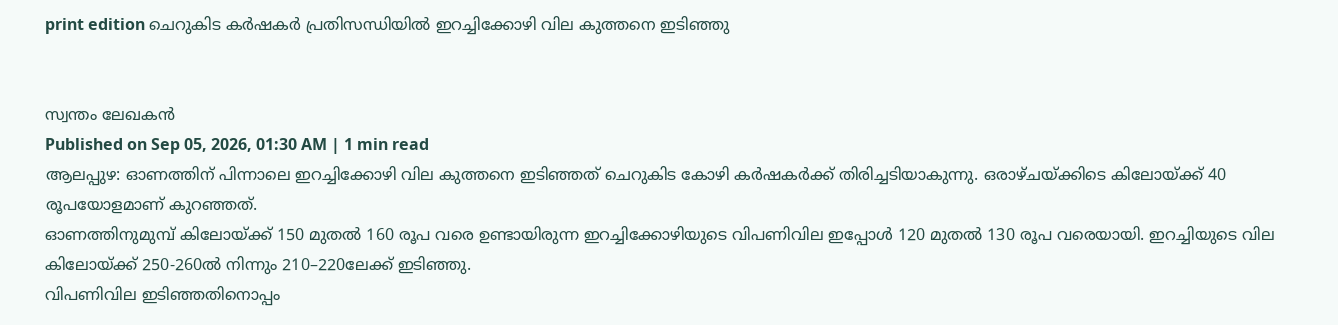print edition ചെറുകിട കർഷകർ പ്രതിസന്ധിയിൽ ഇറച്ചിക്കോഴി വില കുത്തനെ ഇടിഞ്ഞു


സ്വന്തം ലേഖകൻ
Published on Sep 05, 2026, 01:30 AM | 1 min read
ആലപ്പുഴ: ഓണത്തിന് പിന്നാലെ ഇറച്ചിക്കോഴി വില കുത്തനെ ഇടിഞ്ഞത് ചെറുകിട കോഴി കർഷകർക്ക് തിരിച്ചടിയാകുന്നു. ഒരാഴ്ചയ്ക്കിടെ കിലോയ്ക്ക് 40 രൂപയോളമാണ് കുറഞ്ഞത്.
ഓണത്തിനുമുമ്പ് കിലോയ്ക്ക് 150 മുതൽ 160 രൂപ വരെ ഉണ്ടായിരുന്ന ഇറച്ചിക്കോഴിയുടെ വിപണിവില ഇപ്പോൾ 120 മുതൽ 130 രൂപ വരെയായി. ഇറച്ചിയുടെ വില കിലോയ്ക്ക് 250-260ൽ നിന്നും 210–220ലേക്ക് ഇടിഞ്ഞു.
വിപണിവില ഇടിഞ്ഞതിനൊപ്പം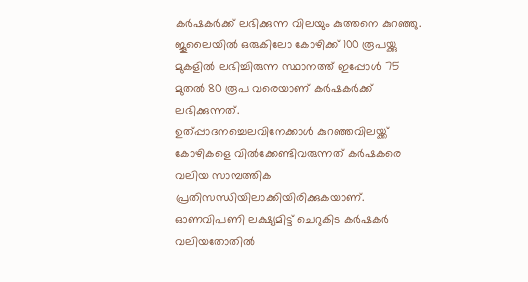കർഷകർക്ക് ലഭിക്കുന്ന വിലയും കുത്തനെ കുറഞ്ഞു. ജൂലൈയിൽ ഒരുകിലോ കോഴിക്ക് 100 രൂപയ്ക്കു മുകളിൽ ലഭിച്ചിരുന്ന സ്ഥാനത്ത് ഇപ്പോൾ 75 മുതൽ 80 രൂപ വരെയാണ് കർഷകർക്ക് ലഭിക്കുന്നത്.
ഉത്പ്പാദനച്ചെലവിനേക്കാൾ കുറഞ്ഞവിലയ്ക്ക് കോഴികളെ വിൽക്കേണ്ടിവരുന്നത് കർഷകരെ വലിയ സാമ്പത്തിക പ്രതിസന്ധിയിലാക്കിയിരിക്കുകയാണ്. ഓണവിപണി ലക്ഷ്യമിട്ട് ചെറുകിട കർഷകർ വലിയതോതിൽ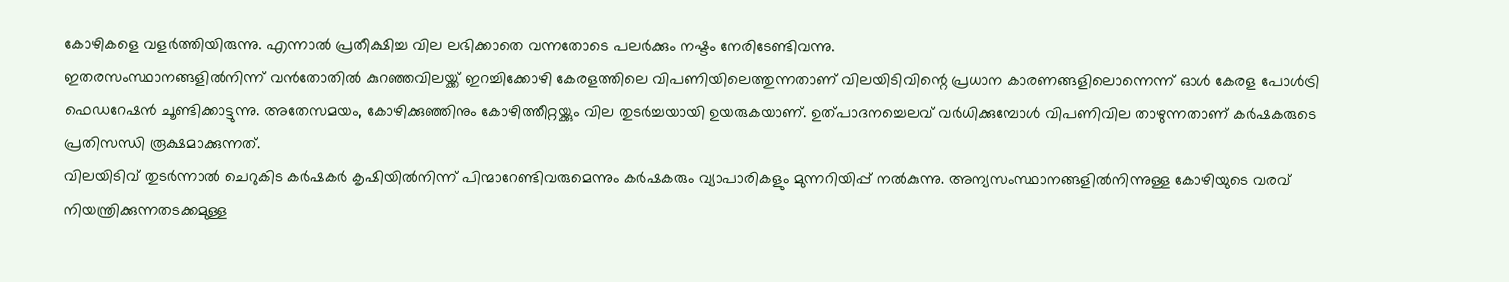കോഴികളെ വളർത്തിയിരുന്നു. എന്നാൽ പ്രതീക്ഷിച്ച വില ലഭിക്കാതെ വന്നതോടെ പലർക്കും നഷ്ടം നേരിടേണ്ടിവന്നു.
ഇതരസംസ്ഥാനങ്ങളിൽനിന്ന് വൻതോതിൽ കുറഞ്ഞവിലയ്ക്ക് ഇറച്ചിക്കോഴി കേരളത്തിലെ വിപണിയിലെത്തുന്നതാണ് വിലയിടിവിന്റെ പ്രധാന കാരണങ്ങളിലൊന്നെന്ന് ഓൾ കേരള പോൾട്രി ഫെഡറേഷൻ ചൂണ്ടിക്കാട്ടുന്നു. അതേസമയം, കോഴിക്കുഞ്ഞിനും കോഴിത്തീറ്റയ്ക്കും വില തുടർച്ചയായി ഉയരുകയാണ്. ഉത്പാദനച്ചെലവ് വർധിക്കുമ്പോൾ വിപണിവില താഴുന്നതാണ് കർഷകരുടെ പ്രതിസന്ധി രൂക്ഷമാക്കുന്നത്.
വിലയിടിവ് തുടർന്നാൽ ചെറുകിട കർഷകർ കൃഷിയിൽനിന്ന് പിന്മാറേണ്ടിവരുമെന്നും കർഷകരും വ്യാപാരികളും മുന്നറിയിപ്പ് നൽകുന്നു. അന്യസംസ്ഥാനങ്ങളിൽനിന്നുള്ള കോഴിയുടെ വരവ് നിയന്ത്രിക്കുന്നതടക്കമുള്ള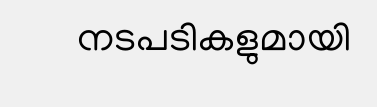നടപടികളുമായി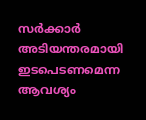സർക്കാർ അടിയന്തരമായി ഇടപെടണമെന്ന ആവശ്യം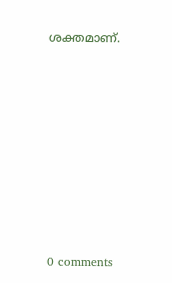ശക്തമാണ്.










0 comments